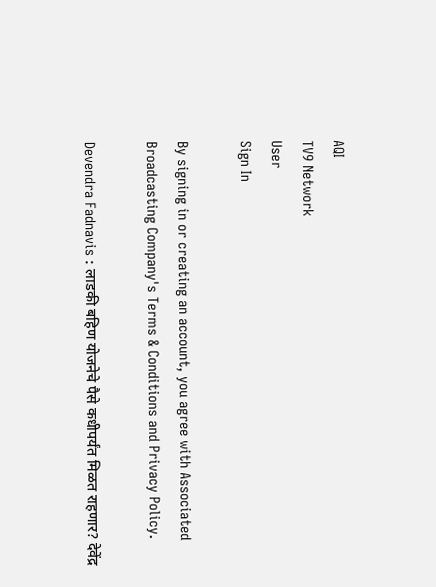AQI
TV9 Network
User
Sign In

By signing in or creating an account, you agree with Associated Broadcasting Company's Terms & Conditions and Privacy Policy.

Devendra Fadnavis : लाडकी बहिण योजनेचे पैसे कधीपर्यंत मिळत राहणार? देवेंद्र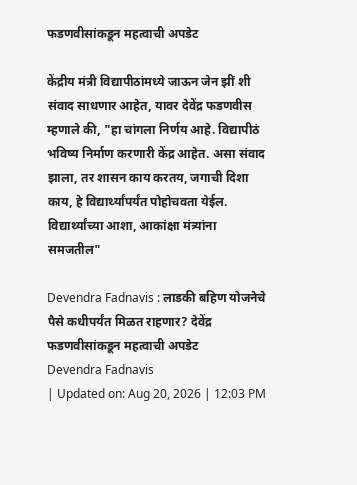फडणवीसांकडून महत्वाची अपडेट

केंद्रीय मंत्री विद्यापीठांमध्ये जाऊन जेन झीं शी संवाद साधणार आहेत, यावर देवेंद्र फडणवीस म्हणाले की, "हा चांगला निर्णय आहे. विद्यापीठं भविष्य निर्माण करणारी केंद्र आहेत. असा संवाद झाला, तर शासन काय करतय, जगाची दिशा काय, हे विद्यार्थ्यांपर्यंत पोहोचवता येईल. विद्यार्थ्यांच्या आशा, आकांक्षा मंत्र्यांना समजतील"

Devendra Fadnavis : लाडकी बहिण योजनेचे पैसे कधीपर्यंत मिळत राहणार? देवेंद्र फडणवीसांकडून महत्वाची अपडेट
Devendra Fadnavis
| Updated on: Aug 20, 2026 | 12:03 PM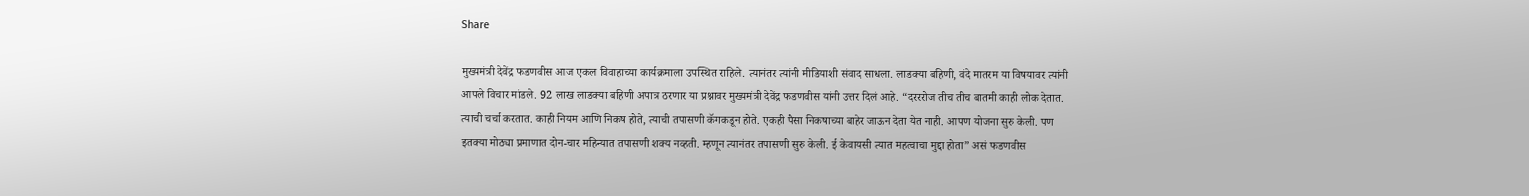Share

मुख्यमंत्री देवेंद्र फडणवीस आज एकल विवाहाच्या कार्यक्रमाला उपस्थित राहिले. त्यानंतर त्यांनी मीडियाशी संवाद साधला. लाडक्या बहिणी, वंदे मातरम या विषयावर त्यांनी आपले विचार मांडले. 92 लाख लाडक्या बहिणी अपात्र ठरणार या प्रश्नावर मुख्यमंत्री देवेंद्र फडणवीस यांनी उत्तर दिलं आहे. “दरररोज तीच तीच बातमी काही लोक देतात. त्याची चर्चा करतात. काही नियम आणि निकष होते, त्याची तपासणी कॅगकडून होते. एकही पैसा निकषाच्या बाहेर जाऊन देता येत नाही. आपण योजना सुरु केली. पण इतक्या मोठ्या प्रमाणात दोन-चार महिन्यात तपासणी शक्य नव्हती. म्हणून त्यानंतर तपासणी सुरु केली. ई केवायसी त्यात महत्वाचा मुद्दा होता” असं फडणवीस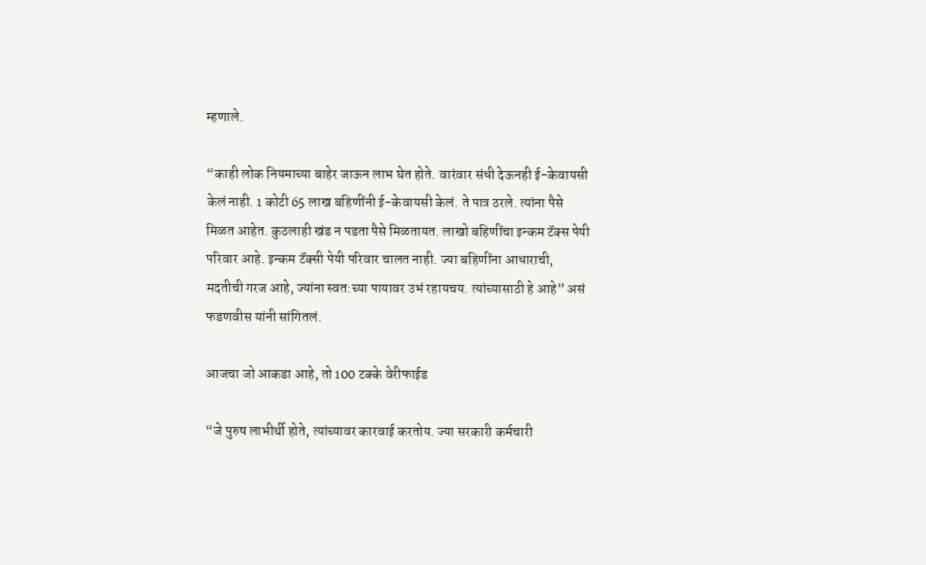म्हणाले.

“काही लोक नियमाच्या बाहेर जाऊन लाभ घेत होते. वारंवार संधी देऊनही ई-केवायसी केलं नाही. 1 कोटी 65 लाख बहिणींनी ई-केवायसी केलं. ते पात्र ठरले. त्यांना पैसे मिळत आहेत. कुठलाही खंड न पडता पैसे मिळतायत. लाखो बहिणींचा इन्कम टॅक्स पेयी परिवार आहे. इन्कम टॅक्सी पेयी परिवार चालत नाही. ज्या बहिणींना आधाराची, मदतीची गरज आहे, ज्यांना स्वत:च्या पायावर उभं रहायचय. त्यांच्यासाठी हे आहे” असं फडणवीस यांनी सांगितलं.

आजचा जो आकडा आहे, तो 100 टक्के वेरीफाईड

“जे पुरुष लाभीर्थी होते, त्यांच्यावर कारवाई करतोय. ज्या सरकारी कर्मचारी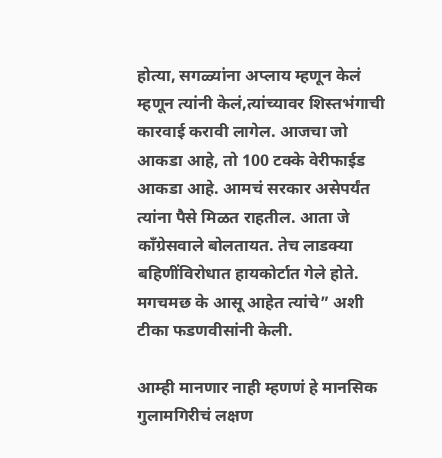होत्या, सगळ्यांना अप्लाय म्हणून केलं म्हणून त्यांनी केलं,त्यांच्यावर शिस्तभंगाची कारवाई करावी लागेल. आजचा जो आकडा आहे, तो 100 टक्के वेरीफाईड आकडा आहे. आमचं सरकार असेपर्यंत त्यांना पैसे मिळत राहतील. आता जे काँग्रेसवाले बोलतायत. तेच लाडक्या बहिणींविरोधात हायकोर्टात गेले होते. मगचमछ के आसू आहेत त्यांचे” अशी टीका फडणवीसांनी केली.

आम्ही मानणार नाही म्हणणं हे मानसिक गुलामगिरीचं लक्षण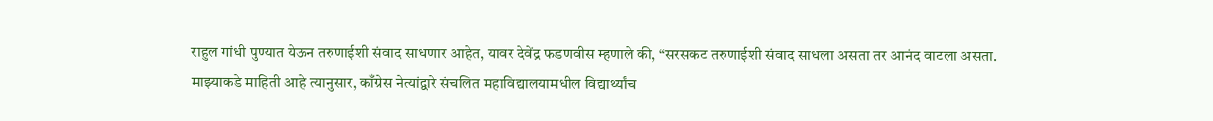राहुल गांधी पुण्यात येऊन तरुणाईशी संवाद साधणार आहेत, यावर देवेंद्र फडणवीस म्हणाले की, “सरसकट तरुणाईशी संवाद साधला असता तर आनंद वाटला असता. माझ्याकडे माहिती आहे त्यानुसार, काँग्रेस नेत्यांद्वारे संचलित महाविद्यालयामधील विद्यार्थ्यांच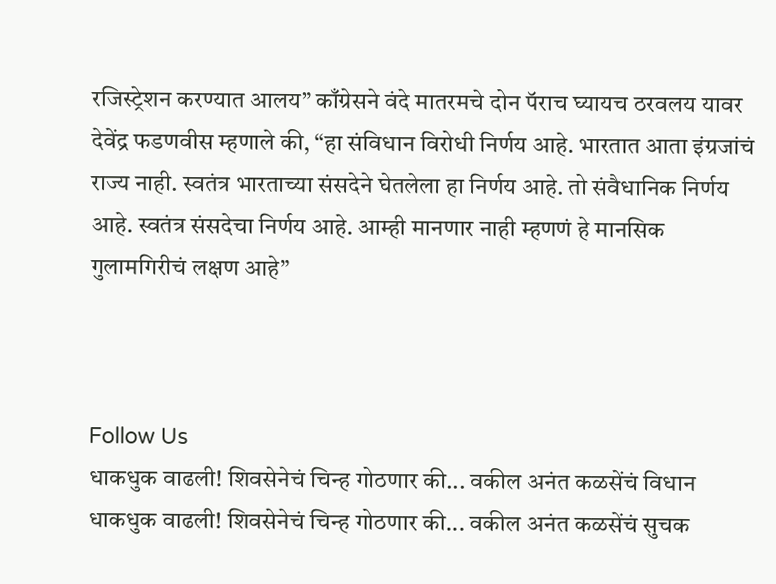रजिस्ट्रेशन करण्यात आलय” काँग्रेसने वंदे मातरमचे दोन पॅराच घ्यायच ठरवलय यावर देवेंद्र फडणवीस म्हणाले की, “हा संविधान विरोधी निर्णय आहे. भारतात आता इंग्रजांचं राज्य नाही. स्वतंत्र भारताच्या संसदेने घेतलेला हा निर्णय आहे. तो संवैधानिक निर्णय आहे. स्वतंत्र संसदेचा निर्णय आहे. आम्ही मानणार नाही म्हणणं हे मानसिक गुलामगिरीचं लक्षण आहे”



Follow Us
धाकधुक वाढली! शिवसेनेचं चिन्ह गोठणार की... वकील अनंत कळसेंचं विधान
धाकधुक वाढली! शिवसेनेचं चिन्ह गोठणार की... वकील अनंत कळसेंचं सुचक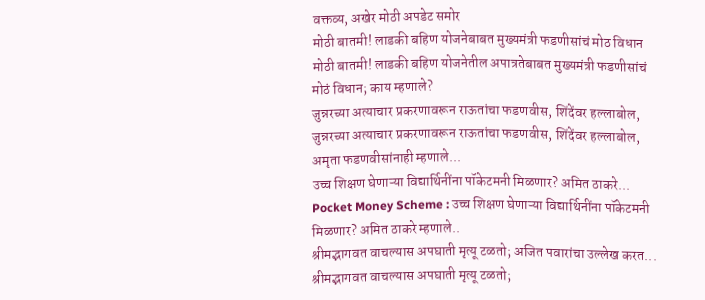वक्तव्य, अखेर मोठी अपडेट समोर
मोठी बातमी! लाडकी बहिण योजनेबाबत मुख्यमंत्री फडणीसांचं मोठ विधान
मोठी बातमी! लाडकी बहिण योजनेतील अपात्रतेबाबत मुख्यमंत्री फडणीसांचं मोठं विधान; काय म्हणाले?
जुन्नरच्या अत्याचार प्रकरणावरून राऊतांचा फडणवीस, शिंदेंवर हल्लाबोल,
जुन्नरच्या अत्याचार प्रकरणावरून राऊतांचा फडणवीस, शिंदेंवर हल्लाबोल, अमृता फडणवीसांनाही म्हणाले...
उच्च शिक्षण घेणाऱ्या विद्यार्थिनींना पॉकेटमनी मिळणार? अमित ठाकरे...
Pocket Money Scheme : उच्च शिक्षण घेणाऱ्या विद्यार्थिनींना पॉकेटमनी मिळणार? अमित ठाकरे म्हणाले..
श्रीमद्भागवत वाचल्यास अपघाती मृत्यू टळतो; अजित पवारांचा उल्लेख करत...
श्रीमद्भागवत वाचल्यास अपघाती मृत्यू टळतो;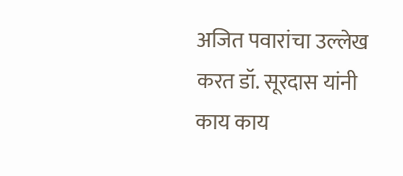अजित पवारांचा उल्लेख करत डॉ. सूरदास यांनी काय काय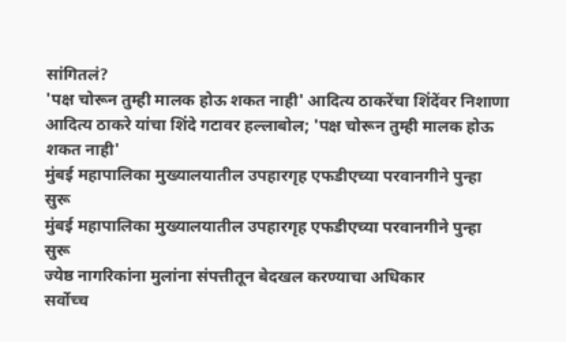सांगितलं?
'पक्ष चोरून तुम्ही मालक होऊ शकत नाही' आदित्य ठाकरेंचा शिंदेंवर निशाणा
आदित्य ठाकरे यांचा शिंदे गटावर हल्लाबोल; 'पक्ष चोरून तुम्ही मालक होऊ शकत नाही'
मुंबई महापालिका मुख्यालयातील उपहारगृह एफडीएच्या परवानगीने पुन्हा सुरू
मुंबई महापालिका मुख्यालयातील उपहारगृह एफडीएच्या परवानगीने पुन्हा सुरू
ज्येष्ठ नागरिकांना मुलांना संपत्तीतून बेदखल करण्याचा अधिकार
सर्वोच्च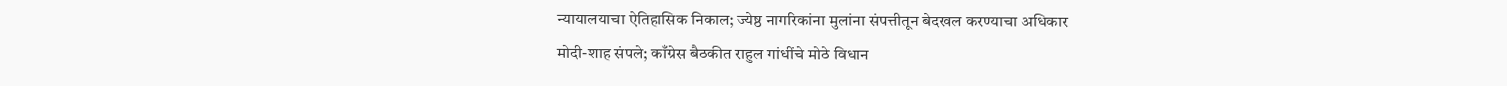न्यायालयाचा ऐतिहासिक निकाल; ज्येष्ठ नागरिकांना मुलांना संपत्तीतून बेदखल करण्याचा अधिकार
मोदी-शाह संपले; काँग्रेस बैठकीत राहुल गांधींचे मोठे विधान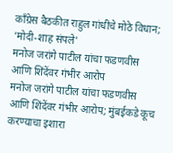काँग्रेस बैठकीत राहुल गांधींचे मोठे विधान; 'मोदी-शाह संपले'
मनोज जरांगे पाटील यांचा फडणवीस आणि शिंदेंवर गंभीर आरोप
मनोज जरांगे पाटील यांचा फडणवीस आणि शिंदेंवर गंभीर आरोप; मुंबईकडे कूच करण्याचा इशारा